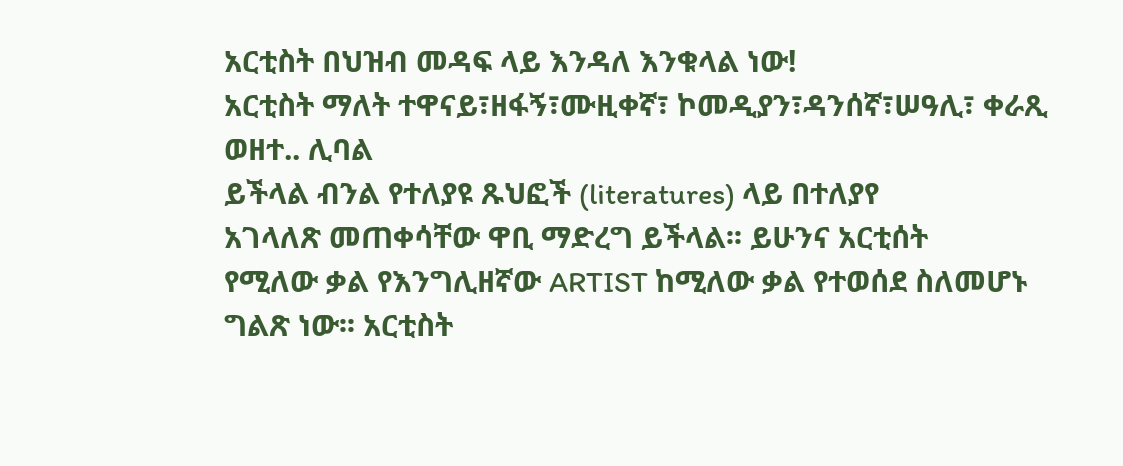አርቲስት በህዝብ መዳፍ ላይ እንዳለ እንቁላል ነው!
አርቲስት ማለት ተዋናይ፣ዘፋኝ፣ሙዚቀኛ፣ ኮመዲያን፣ዳንሰኛ፣ሠዓሊ፣ ቀራጺ ወዘተ.. ሊባል
ይችላል ብንል የተለያዩ ጹህፎች (literatures) ላይ በተለያየ
አገላለጽ መጠቀሳቸው ዋቢ ማድረግ ይችላል፡፡ ይሁንና አርቲሰት
የሚለው ቃል የእንግሊዘኛው ARTIST ከሚለው ቃል የተወሰደ ስለመሆኑ
ግልጽ ነው፡፡ አርቲስት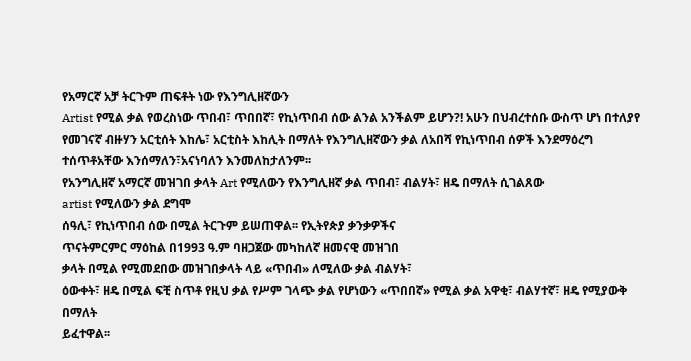የአማርኛ አቻ ትርጉም ጠፍቶት ነው የእንግሊዘኛውን
Artist የሚል ቃል የወረስነው ጥበብ፣ ጥበበኛ፣ የኪነጥበብ ሰው ልንል አንችልም ይሆን?! አሁን በህብረተሰቡ ውስጥ ሆነ በተለያየ
የመገናኛ ብዙሃን አርቲሰት እከሌ፣ አርቲስት እከሊት በማለት የእንግሊዘኛውን ቃል ለአበሻ የኪነጥበብ ሰዎች እንደማዕረግ ተሰጥቶአቸው እንሰማለን፣አናነባለን እንመለከታለንም፡፡
የአንግሊዘኛ አማርኛ መዝገበ ቃላት Art የሚለውን የእንግሊዘኛ ቃል ጥበብ፣ ብልሃት፣ ዘዴ በማለት ሲገልጸው
artist የሚለውን ቃል ደግሞ
ሰዓሊ፣ የኪነጥበብ ሰው በሚል ትርጉም ይሠጠዋል፡፡ የኢትየጵያ ቃንቃዎችና
ጥናትምርምር ማዕከል በ1993 ዓ.ም ባዘጋጀው መካከለኛ ዘመናዊ መዝገበ
ቃላት በሚል የሚመደበው መዝገበቃላት ላይ «ጥበብ» ለሚለው ቃል ብልሃት፣
ዕውቀት፣ ዘዴ በሚል ፍቺ ስጥቶ የዚህ ቃል የሥም ገላጭ ቃል የሆነውን «ጥበበኛ» የሚል ቃል አዋቂ፣ ብልሃተኛ፣ ዘዴ የሚያውቅ በማለት
ይፈተዋል፡፡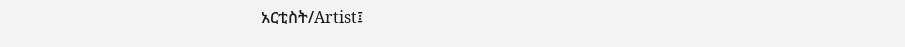አርቲስት/Artist፤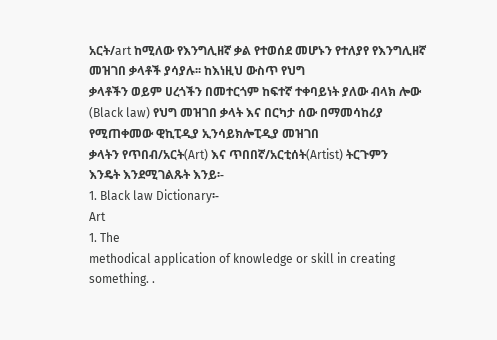አርት/art ከሚለው የእንግሊዘኛ ቃል የተወሰደ መሆኑን የተለያየ የእንግሊዘኛ መዝገበ ቃላቶች ያሳያሉ፡፡ ከእነዚህ ውስጥ የህግ
ቃላቶችን ወይም ሀረጎችን በመተርጎም ከፍተኛ ተቀባይነት ያለው ብላክ ሎው (Black law) የህግ መዝገበ ቃላት እና በርካታ ሰው በማመሳከሪያ የሚጠቀመው ዊኪፒዲያ ኢንሳይክሎፒዲያ መዝገበ
ቃላትን የጥበብ/አርት(Art) እና ጥበበኛ/አርቲሰት(Artist) ትርጉምን
እንዴት እንደሚገልጹት እንይ፡-
1. Black law Dictionary፡-
Art
1. The
methodical application of knowledge or skill in creating something. .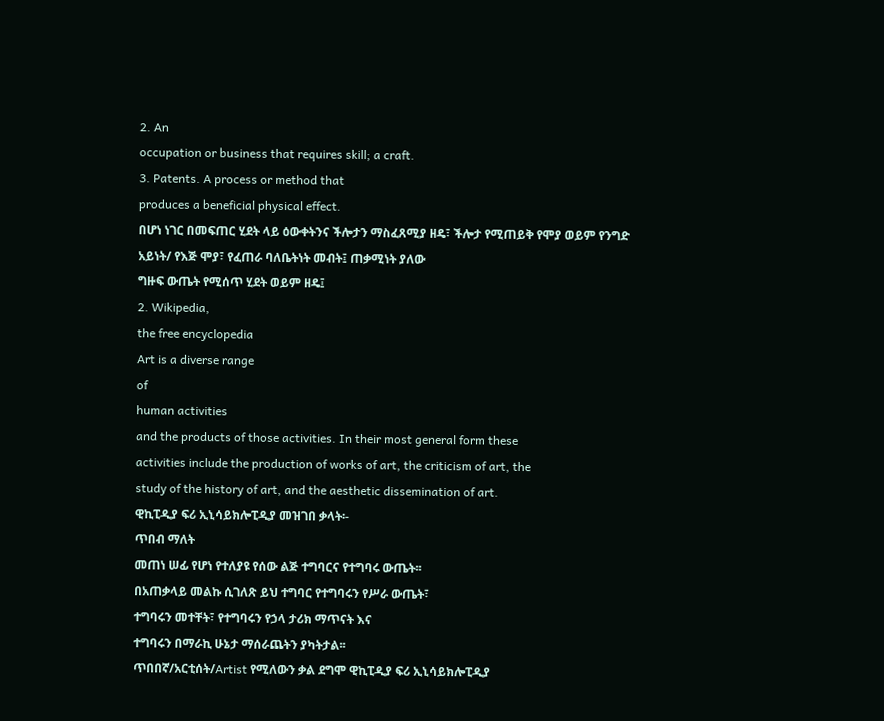2. An
occupation or business that requires skill; a craft.
3. Patents. A process or method that
produces a beneficial physical effect.
በሆነ ነገር በመፍጠር ሂደት ላይ ዕውቀትንና ችሎታን ማስፈጸሚያ ዘዴ፣ ችሎታ የሚጠይቅ የሞያ ወይም የንግድ
አይነት/ የእጅ ሞያ፣ የፈጠራ ባለቤትነት መብት፤ ጠቃሚነት ያለው
ግዙፍ ውጤት የሚሰጥ ሂደት ወይም ዘዴ፤
2. Wikipedia,
the free encyclopedia
Art is a diverse range
of
human activities
and the products of those activities. In their most general form these
activities include the production of works of art, the criticism of art, the
study of the history of art, and the aesthetic dissemination of art.
ዊኪፒዲያ ፍሪ ኢኒሳይክሎፒዲያ መዝገበ ቃላት፡-
ጥበብ ማለት
መጠነ ሠፊ የሆነ የተለያዩ የሰው ልጅ ተግባርና የተግባሩ ውጤት፡፡
በአጠቃላይ መልኩ ሲገለጽ ይህ ተግባር የተግባሩን የሥራ ውጤት፣
ተግባሩን መተቸት፣ የተግባሩን የኃላ ታሪክ ማጥናት እና
ተግባሩን በማራኪ ሁኔታ ማሰራጨትን ያካትታል፡፡
ጥበበኛ/አርቲሰት/Artist የሚለውን ቃል ደግሞ ዊኪፒዲያ ፍሪ ኢኒሳይክሎፒዲያ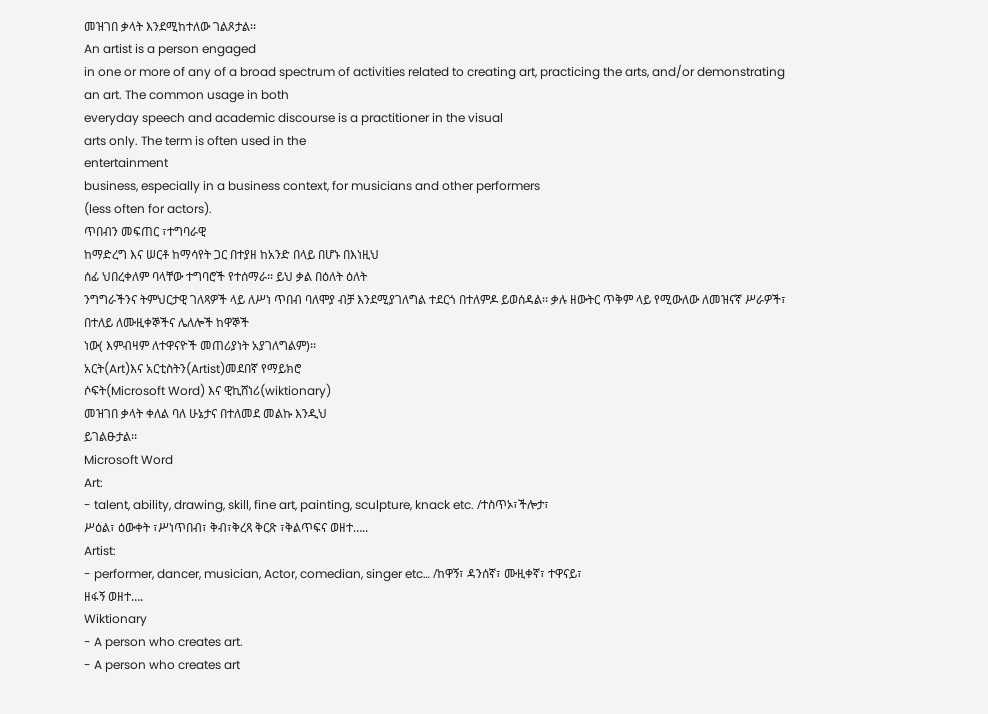መዝገበ ቃላት እንደሚከተለው ገልጾታል፡፡
An artist is a person engaged
in one or more of any of a broad spectrum of activities related to creating art, practicing the arts, and/or demonstrating an art. The common usage in both
everyday speech and academic discourse is a practitioner in the visual
arts only. The term is often used in the
entertainment
business, especially in a business context, for musicians and other performers
(less often for actors).
ጥበብን መፍጠር ፣ተግባራዊ
ከማድረግ እና ሠርቶ ከማሳየት ጋር በተያዘ ከአንድ በላይ በሆኑ በእነዚህ
ሰፊ ህበረቀለም ባላቸው ተግባሮች የተሰማራ፡፡ ይህ ቃል በዕለት ዕለት
ንግግራችንና ትምህርታዊ ገለጻዎች ላይ ለሥነ ጥበብ ባለሞያ ብቻ እንደሚያገለግል ተደርጎ በተለምዶ ይወሰዳል፡፡ ቃሉ ዘውትር ጥቅም ላይ የሚውለው ለመዝናኛ ሥራዎች፣ በተለይ ለሙዚቀኞችና ሌለሎች ከዋኞች
ነው( እምብዛም ለተዋናዮች መጠሪያነት አያገለግልም)፡፡
አርት(Art)እና አርቲስትን(Artist)መደበኛ የማይክሮ
ሶፍት(Microsoft Word) እና ዊኪሸነሪ(wiktionary)
መዝገበ ቃላት ቀለል ባለ ሁኔታና በተለመደ መልኩ እንዲህ
ይገልፁታል፡፡
Microsoft Word
Art:
- talent, ability, drawing, skill, fine art, painting, sculpture, knack etc. /ተስጥኦ፣ችሎታ፣
ሥዕል፣ ዕውቀት ፣ሥነጥበብ፣ ቅብ፣ቅረጻ ቅርጽ ፣ቅልጥፍና ወዘተ…..
Artist:
- performer, dancer, musician, Actor, comedian, singer etc… /ከዋኝ፣ ዳንሰኛ፣ ሙዚቀኛ፣ ተዋናይ፣
ዘፋኝ ወዘተ….
Wiktionary
- A person who creates art.
- A person who creates art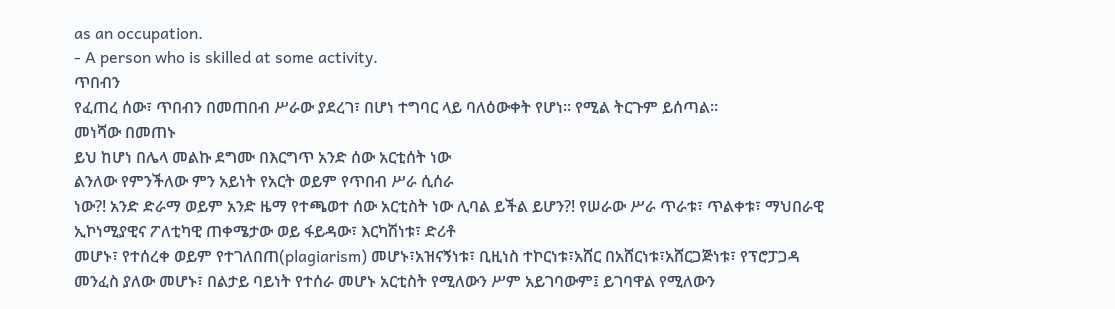as an occupation.
- A person who is skilled at some activity.
ጥበብን
የፈጠረ ሰው፣ ጥበብን በመጠበብ ሥራው ያደረገ፣ በሆነ ተግባር ላይ ባለዕውቀት የሆነ፡፡ የሚል ትርጉም ይሰጣል፡፡
መነሻው በመጠኑ
ይህ ከሆነ በሌላ መልኩ ደግሙ በእርግጥ አንድ ሰው አርቲሰት ነው
ልንለው የምንችለው ምን አይነት የአርት ወይም የጥበብ ሥራ ሲሰራ
ነው?! አንድ ድራማ ወይም አንድ ዜማ የተጫወተ ሰው አርቲስት ነው ሊባል ይችል ይሆን?! የሠራው ሥራ ጥራቱ፣ ጥልቀቱ፣ ማህበራዊ
ኢኮነሚያዊና ፖለቲካዊ ጠቀሜታው ወይ ፋይዳው፣ እርካሽነቱ፣ ድሪቶ
መሆኑ፣ የተሰረቀ ወይም የተገለበጠ(plagiarism) መሆኑ፣አዝናኝነቱ፣ ቢዚነስ ተኮርነቱ፣አሸር በአሸርነቱ፣አሸርጋጅነቱ፣ የፕሮፓጋዳ
መንፈስ ያለው መሆኑ፣ በልታይ ባይነት የተሰራ መሆኑ አርቲስት የሚለውን ሥም አይገባውም፤ ይገባዋል የሚለውን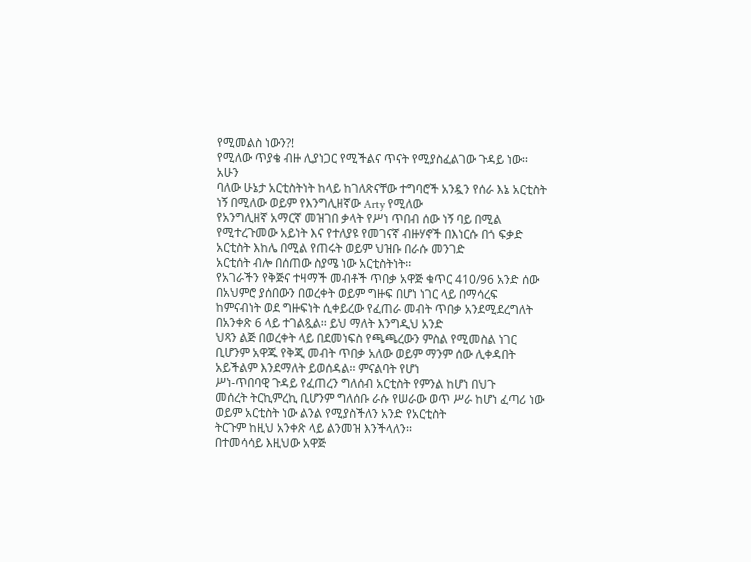የሚመልስ ነውን?!
የሚለው ጥያቄ ብዙ ሊያነጋር የሚችልና ጥናት የሚያስፈልገው ጉዳይ ነው፡፡
አሁን
ባለው ሁኔታ አርቲስትነት ከላይ ከገለጽናቸው ተግባሮች አንዷን የሰራ እኔ አርቲስት ነኝ በሚለው ወይም የእንግሊዘኛው Arty የሚለው
የአንግሊዘኛ አማርኛ መዝገበ ቃላት የሥነ ጥበብ ሰው ነኝ ባይ በሚል
የሚተረጉመው አይነት እና የተለያዩ የመገናኛ ብዙሃኖች በእነርሱ በጎ ፍቃድ አርቲስት እከሌ በሚል የጠሩት ወይም ህዝቡ በራሱ መንገድ
አርቲሰት ብሎ በሰጠው ስያሜ ነው አርቲስትነት፡፡
የአገራችን የቅጅና ተዛማች መብቶች ጥበቃ አዋጅ ቁጥር 410/96 አንድ ሰው በአህምሮ ያሰበውን በወረቀት ወይም ግዙፍ በሆነ ነገር ላይ በማሳረፍ
ከምናብነት ወደ ግዙፍነት ሲቀይረው የፈጠራ መብት ጥበቃ አንደሚደረግለት
በአንቀጽ 6 ላይ ተገልጿል፡፡ ይህ ማለት እንግዲህ አንድ
ህጻን ልጅ በወረቀት ላይ በደመነፍስ የጫጫረውን ምስል የሚመስል ነገር
ቢሆንም አዋጁ የቅጂ መብት ጥበቃ አለው ወይም ማንም ሰው ሊቀዳበት አይችልም እንደማለት ይወሰዳል፡፡ ምናልባት የሆነ
ሥነ-ጥበባዊ ጉዳይ የፈጠረን ግለሰብ አርቲስት የምንል ከሆነ በህጉ
መሰረት ትርኪምረኪ ቢሆንም ግለሰቡ ራሱ የሠራው ወጥ ሥራ ከሆነ ፈጣሪ ነው ወይም አርቲስት ነው ልንል የሚያስችለን አንድ የአርቲስት
ትርጉም ከዚህ አንቀጽ ላይ ልንመዝ እንችላለን፡፡
በተመሳሳይ እዚህው አዋጅ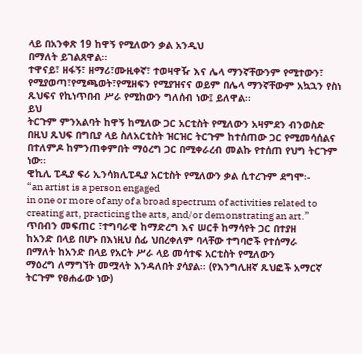ላይ በአንቀጽ 19 ከዋኝ የሚለውን ቃል አንዲህ
በማለት ይገልጸዋል፡፡
ተዋናይ፣ ዘፋኝ፣ ዘማሪ፣ሙዚቀኛ፣ ተወዛዋዥ እና ሌላ ማንኛቸውንም የሚተውን፣
የሚያወጣ፣የሚጫወት፣የሚዘፍን የሚያዝናና ወይም በሌላ ማንኛቸውም አኳኋን የስነ ጹህፍና የኪነጥበብ ሥራ የሚከውን ግለሰብ ነው፤ ይለዋል፡፡
ይህ
ትርጉም ምንአልባት ከዋኝ ከሚለው ጋር አርቲስት የሚለውን አዛምደን ብንወስድ
በዚህ ጹህፍ በግቢያ ላይ ስለአርቲስት ዝርዝር ትርጉም ከተሰጠው ጋር የሚመሳሰልና በተለምዶ ከምንጠቀምበት ማዕረግ ጋር በሚቀራረብ መልኩ የተሰጠ የህግ ትርጉም ነው፡፡
ዊኪሊ ፒዲያ ፍሪ ኢንሳክሊፒዲያ አርቲስት የሚለውን ቃል ሲተረጉም ደግሞ፡-
“an artist is a person engaged
in one or more of any of a broad spectrum of activities related to creating art, practicing the arts, and/or demonstrating an art.”
ጥበብን መፍጠር ፣ተግባራዊ ከማድረግ እና ሠርቶ ከማሳየት ጋር በተያዘ
ከአንድ በላይ በሆኑ በእነዚህ ሰፊ ህበረቀለም ባላቸው ተግባሮች የተሰማራ
በማለት ከአንድ በላይ የአርት ሥራ ላይ መሳተፍ አርቲስት የሚለውን
ማዕረግ ለማግኘት መሟላት እንዳለበት ያሳያል፡፡ (የእንግሊዘኛ ጹህፎች አማርኛ ትርጉም የፀሐፊው ነው)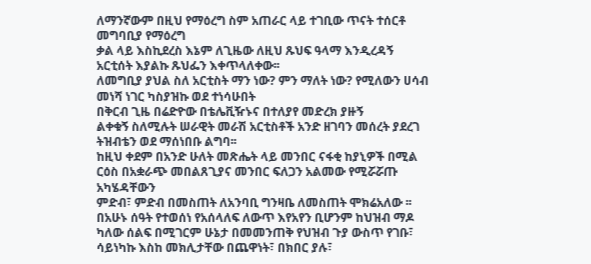ለማንኛውም በዚህ የማዕረግ ስም አጠራር ላይ ተገቢው ጥናት ተሰርቶ መግባቢያ የማዕረግ
ቃል ላይ እስኪደረስ እኔም ለጊዜው ለዚህ ጹህፍ ዓላማ እንዲረዳኝ አርቲሰት እያልኩ ጹህፌን እቀጥላለቀው፡፡
ለመግቢያ ያህል ስለ አርቲስት ማን ነው? ምን ማለት ነው? የሚለውን ሀሳብ
መነሻ ነገር ካስያዝኩ ወደ ተነሳሁበት
በቅርብ ጊዜ በሬድዮው በቴሌቪዥኑና በተለያየ መድረክ ያዙኝ
ልቀቁኝ ስለሚሉት ሠራዊት መራሽ አርቲስቶች አንድ ዘገባን መሰረት ያደረገ ትዝብቴን ወደ ማሰነበቡ ልግባ፡፡
ከዚህ ቀደም በአንድ ሁለት መጽሔት ላይ መንበር ናፋቂ ከያኒዎች በሚል ርዕስ በአቋራጭ መበልጸጊያና መንበር ፍለጋን አልመው የሚሯሯጡ አካሄዳቸውን
ምድብ፣ ምድብ በመስጠት ለአንባቢ ግንዛቤ ለመስጠት ሞክሬአለው ፡፡
በአሁኑ ሰዓት የተወሰነ የአሰላለፍ ለውጥ እየአየን ቢሆንም ከህዝብ ማዶ ካለው ሰልፍ በሚገርም ሁኔታ በመመንጠቅ የህዝብ ጉያ ውስጥ የገቡ፣ ሳይነካኩ እስከ መክሊታቸው በጨዋነት፣ በክበር ያሉ፣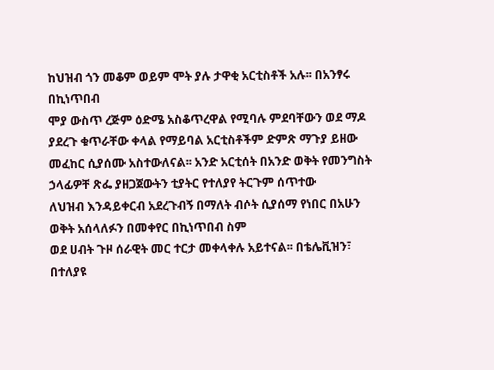ከህዝብ ጎን መቆም ወይም ሞት ያሉ ታዋቂ አርቲስቶች አሉ፡፡ በአንፃሩ በኪነጥበብ
ሞያ ውስጥ ረጅም ዕድሜ አስቆጥረዋል የሚባሉ ምደባቸውን ወደ ማዶ
ያደረጉ ቁጥራቸው ቀላል የማይባል አርቲስቶችም ድምጽ ማጉያ ይዘው
መፈከር ሲያሰሙ አስተውለናል፡፡ አንድ አርቲሰት በአንድ ወቅት የመንግስት ኃላፊዎቸ ጽፌ ያዘጋጀውትን ቲያትር የተለያየ ትርጉም ሰጥተው
ለህዝብ እንዳይቀርብ አደረጉብኝ በማለት ብሶት ሲያሰማ የነበር በአሁን ወቅት አሰላለፉን በመቀየር በኪነጥበብ ስም
ወደ ሀብት ጉዞ ሰራዊት መር ተርታ መቀላቀሉ አይተናል፡፡ በቴሌቪዝን፣ በተለያዩ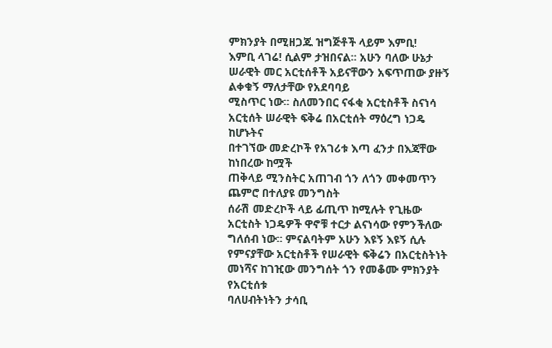ምክንያት በሚዘጋጁ ዝግጅቶች ላይም እምቢ!
እምቢ ላገሬ! ሲልም ታዝበናል፡፡ አሁን ባለው ሁኔታ ሠራዊት መር አርቲሰቶች አይናቸውን አፍጥጠው ያዙኝ ልቀቁኝ ማለታቸው የአደባባይ
ሚስጥር ነው፡፡ ስለመንበር ናፋቂ አርቲስቶች ስናነሳ አርቲሰት ሠራዊት ፍቅሬ በአርቲሰት ማዕረግ ነጋዴ ከሆኑትና
በተገኘው መድረኮች የአገሪቱ እጣ ፈንታ በእጃቸው ከነበረው ከሟች
ጠቅላይ ሚንስትር አጠገብ ጎን ለጎን መቀመጥን ጨምሮ በተለያዩ መንግስት
ሰራሽ መድረኮች ላይ ፊጢጥ ከሚሉት የጊዜው አርቲስት ነጋዴዎች ዋኖቹ ተርታ ልናነሳው የምንችለው ግለሰብ ነው፡፡ ምናልባትም አሁን እዩኝ እዩኝ ሲሉ የምናያቸው አርቲስቶች የሠራዊት ፍቅሬን በአርቲስትነት መነሻና ከገዢው መንግሰት ጎን የመቆሙ ምክንያት የአርቲሰቱ
ባለሀብትነትን ታሳቢ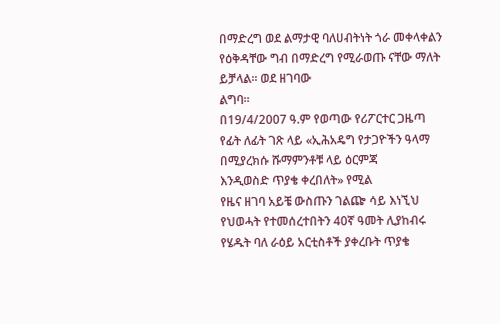በማድረግ ወደ ልማታዊ ባለሀብትነት ጎራ መቀላቀልን
የዕቅዳቸው ግብ በማድረግ የሚራወጡ ናቸው ማለት ይቻላል፡፡ ወደ ዘገባው
ልግባ፡፡
በ19/4/2007 ዓ.ም የወጣው የሪፖርተር ጋዜጣ የፊት ለፊት ገጽ ላይ «ኢሕአዴግ የታጋዮችን ዓላማ በሚያረክሱ ሹማምንቶቹ ላይ ዕርምጃ
እንዲወስድ ጥያቄ ቀረበለት» የሚል
የዜና ዘገባ አይቼ ውስጡን ገልጬ ሳይ እነኚህ
የህወሓት የተመሰረተበትን 40ኛ ዓመት ሊያከብሩ የሄዱት ባለ ራዕይ አርቲስቶች ያቀረቡት ጥያቄ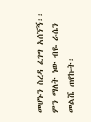መሆኑን ስረዳ ፈገግ አሰኘኝ፡፡ ምን ማለት ነው ብዬ ራሴን
መልሼ ጠየኩት፡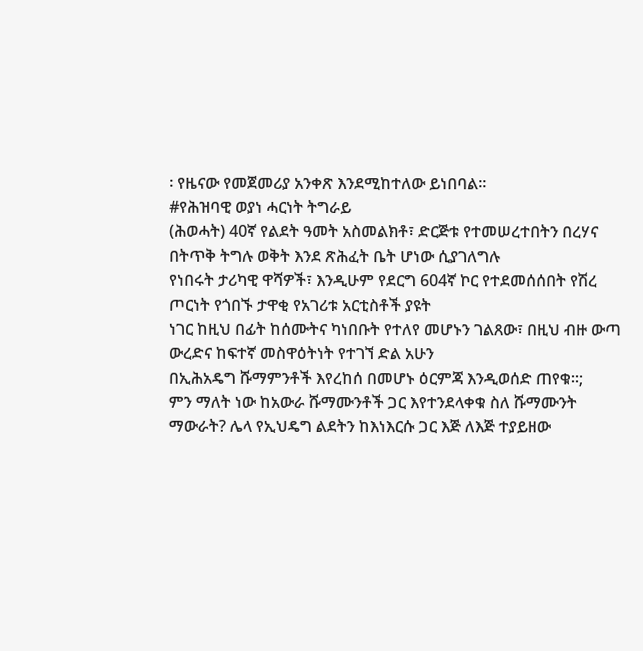፡ የዜናው የመጀመሪያ አንቀጽ እንደሚከተለው ይነበባል፡፡
#የሕዝባዊ ወያነ ሓርነት ትግራይ
(ሕወሓት) 40ኛ የልደት ዓመት አስመልክቶ፣ ድርጅቱ የተመሠረተበትን በረሃና በትጥቅ ትግሉ ወቅት እንደ ጽሕፈት ቤት ሆነው ሲያገለግሉ
የነበሩት ታሪካዊ ዋሻዎች፣ እንዲሁም የደርግ 604ኛ ኮር የተደመሰሰበት የሽረ ጦርነት የጎበኙ ታዋቂ የአገሪቱ አርቲስቶች ያዩት
ነገር ከዚህ በፊት ከሰሙትና ካነበቡት የተለየ መሆኑን ገልጸው፣ በዚህ ብዙ ውጣ ውረድና ከፍተኛ መስዋዕትነት የተገኘ ድል አሁን
በኢሕአዴግ ሹማምንቶች እየረከሰ በመሆኑ ዕርምጃ እንዲወሰድ ጠየቁ፡፡;
ምን ማለት ነው ከአውራ ሹማሙንቶች ጋር እየተንደላቀቁ ስለ ሹማሙንት ማውራት? ሌላ የኢህዴግ ልደትን ከእነእርሱ ጋር እጅ ለእጅ ተያይዘው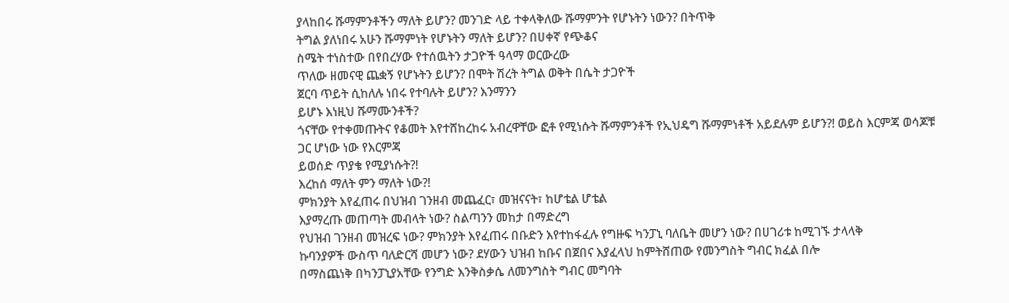ያላከበሩ ሹማምንቶችን ማለት ይሆን? መንገድ ላይ ተቀላቅለው ሹማምንት የሆኑትን ነውን? በትጥቅ
ትግል ያለነበሩ አሁን ሹማምነት የሆኑትን ማለት ይሆን? በሀቀኛ የጭቆና
ስሜት ተነስተው በየበረሃው የተሰዉትን ታጋዮች ዓላማ ወርውረው
ጥለው ዘመናዊ ጨቋኝ የሆኑትን ይሆን? በሞት ሽረት ትግል ወቅት በሴት ታጋዮች
ጀርባ ጥይት ሲከለሉ ነበሩ የተባሉት ይሆን? እንማንን
ይሆኑ እነዚህ ሹማሙንቶች?
ጎናቸው የተቀመጡትና የቆመት እየተሸከረከሩ አብረዋቸው ፎቶ የሚነሱት ሹማምንቶች የኢህዴግ ሹማምነቶች አይደሉም ይሆን?! ወይስ እርምጃ ወሳጆቹ
ጋር ሆነው ነው የእርምጃ
ይወሰድ ጥያቄ የሚያነሱት?!
እረከሰ ማለት ምን ማለት ነው?!
ምክንያት እየፈጠሩ በህዝብ ገንዘብ መጨፈር፣ መዝናናት፣ ከሆቴል ሆቴል
እያማረጡ መጠጣት መብላት ነው? ስልጣንን መከታ በማድረግ
የህዝብ ገንዘብ መዝረፍ ነው? ምክንያት እየፈጠሩ በቡድን እየተከፋፈሉ የግዙፍ ካንፓኒ ባለቤት መሆን ነው? በሀገሪቱ ከሚገኙ ታላላቅ
ኩባንያዎች ውስጥ ባለድርሻ መሆን ነው? ደሃውን ህዝብ ከቡና በጀበና እያፈላህ ከምትሸጠው የመንግስት ግብር ክፈል በሎ
በማስጨነቅ በካንፓኒያአቸው የንግድ እንቅስቃሴ ለመንግስት ግብር መግባት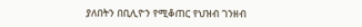ያለበትን በቢሊዮን የሚቆጠር የህዝብ ገንዘብ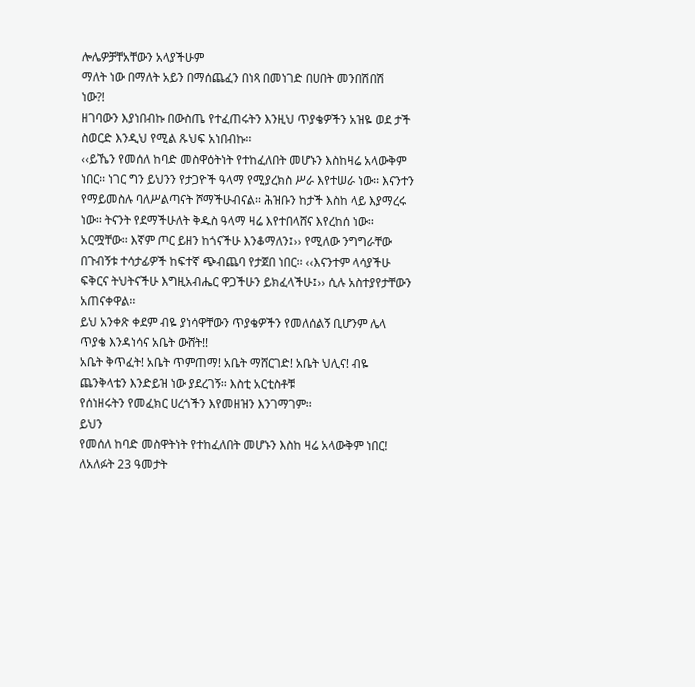ሎሌዎቻቸአቸውን አላያችሁም
ማለት ነው በማለት አይን በማሰጨፈን በነጻ በመነገድ በሀበት መንበሽበሽ
ነው?!
ዘገባውን እያነበብኩ በውስጤ የተፈጠሩትን እንዚህ ጥያቄዎችን አዝዬ ወደ ታች
ስወርድ እንዲህ የሚል ጹህፍ አነበብኩ፡፡
‹‹ይኼን የመሰለ ከባድ መስዋዕትነት የተከፈለበት መሆኑን እስከዛሬ አላውቅም ነበር፡፡ ነገር ግን ይህንን የታጋዮች ዓላማ የሚያረክስ ሥራ እየተሠራ ነው፡፡ እናንተን የማይመስሉ ባለሥልጣናት ሾማችሁብናል፡፡ ሕዝቡን ከታች እስከ ላይ እያማረሩ ነው፡፡ ትናንት የደማችሁለት ቅዱስ ዓላማ ዛሬ እየተበላሸና እየረከሰ ነው፡፡ አርሟቸው፡፡ እኛም ጦር ይዘን ከጎናችሁ እንቆማለን፤›› የሚለው ንግግራቸው በጉብኝቱ ተሳታፊዎች ከፍተኛ ጭብጨባ የታጀበ ነበር፡፡ ‹‹እናንተም ላሳያችሁ ፍቅርና ትህትናችሁ እግዚአብሔር ዋጋችሁን ይክፈላችሁ፤›› ሲሉ አስተያየታቸውን አጠናቀዋል፡፡
ይህ አንቀጽ ቀደም ብዬ ያነሳዋቸውን ጥያቄዎችን የመለሰልኝ ቢሆንም ሌላ ጥያቄ እንዳነሳና አቤት ውሸት!!
አቤት ቅጥፈት! አቤት ጥምጠማ! አቤት ማሸርገድ! አቤት ህሊና! ብዬ ጨንቅላቴን እንድይዝ ነው ያደረገኝ፡፡ እስቲ አርቲስቶቹ
የሰነዘሩትን የመፈክር ሀረጎችን እየመዘዝን እንገማገም፡፡
ይህን
የመሰለ ከባድ መስዋትነት የተከፈለበት መሆኑን እስከ ዛሬ አላውቅም ነበር!
ለአለፉት 23 ዓመታት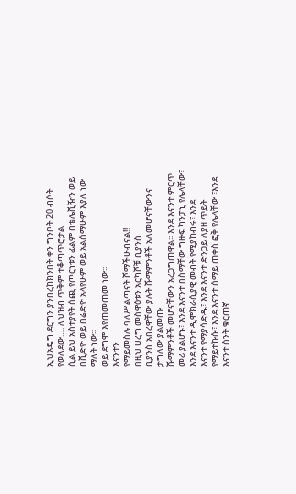ኢህአዴግ ደርግን ያንበረከክንበት ቀን ግንቦት 20 ብሶት የወለደው…. ለህዝብ ጥቅም ተቆጣጥሮታል
ሲል ይህ አስተያየት ሰጪ የጦርነቱን ፊልም በቴሌቪዥን ወይ በቪድዮ ወይ በሬድዮ አላየሁም ወይ አልሰማሁም እያለ ነው ማለት ነው፡፡
ወይ ደግሞ እየጠመጠመ ነው፡፡
እናንተን
የማይመስሉ ባለሥልጣናት ሾማችሁብናል!!
በዚህ ሀረግ መስዋዕቱን አርካሾቹ ቢያንስ
ቢያንስ አበረዋቸው ያሉት ሹማምንቶች አለመሆናቸውንና ታግለው ያልመጡ
ሹማምንቶች መሆናቸውን አረጋግጠዋል፡፡ እንደ እናንተ ምርጥ መሪ ያልሆኑ፣ እንደ እናንተ በስማቸው ግዙፍ ካንፓኒ የሌላቸው፣ እንደ እናንተ ዲሞክራሲያዊ መብት የሚያከብሩ፣ እንደ
እናንተ የማያሳድዱ፣ እንደ እናንተ ድንጋይ ለያዘ ጥይት የማይተኩሱ፣ እንደ እናንተ ሰማይ ጠቀስ ፎቅ የሌላቸው ፣እንደ እናንተ ስንት ቁርጠኛ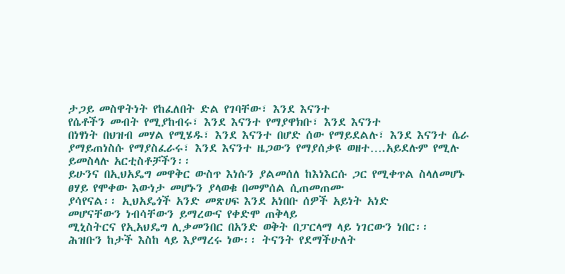ታጋይ መስዋትነት የከፈለበት ድል የገባቸው፣ እንደ እናንተ
የሴቶችን መብት የሚያከብሩ፣ እንደ እናንተ የማያዋክቡ፣ እንደ እናንተ
በነፃነት በህዝብ መሃል የሚሄዱ፣ እንደ እናንተ በሆድ ሰው የማይደልሉ፣ እንደ እናንተ ሴራ ያማይጠነስሱ የማያስፈራሩ፣ እንደ እናንተ ዜጋውን የማያሰቃዩ ወዘተ….አይደሉም የሚሉ ይመስላሉ አርቲስቶቻችን፡፡
ይሁንና በኢህአዴግ መዋቅር ውስጥ እነሱን ያልመሰለ ከእነእርሱ ጋር የሚቀጥል ስላለመሆኑ ፀሃይ የሞቀው እውነታ መሆኑን ያላወቁ በመምሰል ሲጠመጠሙ
ያሳየናል፡፡ ኢህአዴጎች አንድ መጽሀፍ እንደ አነበቡ ሰዎች አይነት አነድ
መሆናቸውን ነብሳቸውን ይማረውና የቀድሞ ጠቅላይ
ሚኒስትርና የኢአህዴግ ሊቃመንበር በአንድ ወቅት በፓርላማ ላይ ነገርውን ነበር፡፡
ሕዝቡን ከታች እስከ ላይ እያማረሩ ነው፡፡ ትናንት የደማችሁለት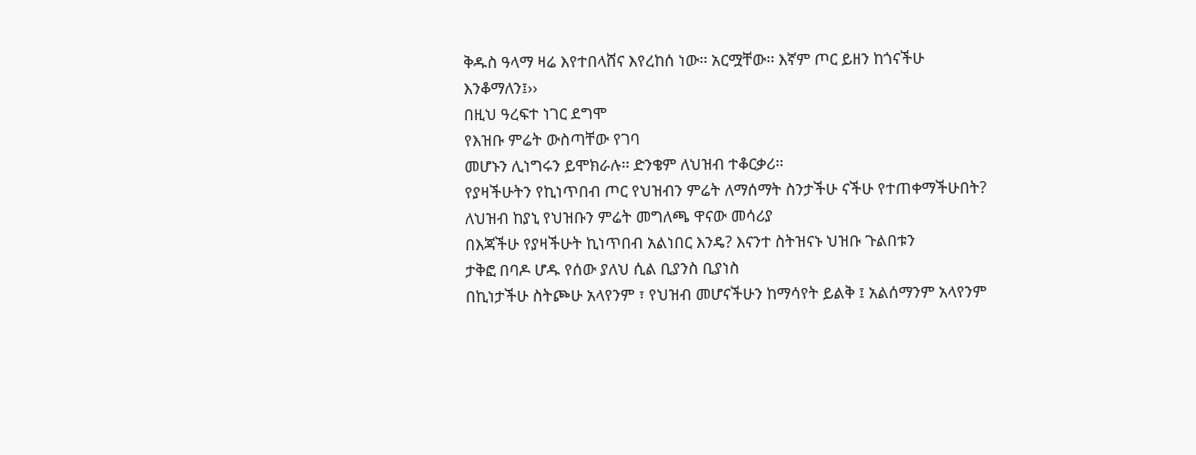ቅዱስ ዓላማ ዛሬ እየተበላሸና እየረከሰ ነው፡፡ አርሟቸው፡፡ እኛም ጦር ይዘን ከጎናችሁ እንቆማለን፤››
በዚህ ዓረፍተ ነገር ደግሞ
የእዝቡ ምሬት ውስጣቸው የገባ
መሆኑን ሊነግሩን ይሞክራሉ፡፡ ድንቄም ለህዝብ ተቆርቃሪ፡፡
የያዛችሁትን የኪነጥበብ ጦር የህዝብን ምሬት ለማሰማት ስንታችሁ ናችሁ የተጠቀማችሁበት? ለህዝብ ከያኒ የህዝቡን ምሬት መግለጫ ዋናው መሳሪያ
በእጃችሁ የያዛችሁት ኪነጥበብ አልነበር እንዴ? እናንተ ስትዝናኑ ህዝቡ ጉልበቱን
ታቅፎ በባዶ ሆዱ የሰው ያለህ ሲል ቢያንስ ቢያነስ
በኪነታችሁ ስትጮሁ አላየንም ፣ የህዝብ መሆናችሁን ከማሳየት ይልቅ ፤ አልሰማንም አላየንም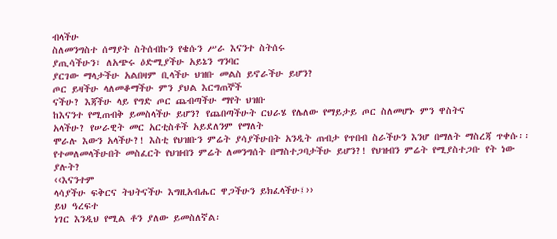ብላችሁ
ስለመንግስተ ሰማያት ስትሰብኩን የቄሱን ሥራ እናንተ ስትሰሩ
ያጢሳችሁን፣ ለአጭሩ ዕድሚያችሁ አይኔን ግንባር
ያርገው ማላታችሁ አልበዛም ቢላችሁ ህዝቡ መልስ ይኖራችሁ ይሆን?
ጦር ይዛችሁ ላለመቆማችሁ ምን ያህል እርግጠኞች
ናችሁ? እጃችሁ ላይ የግድ ጦር ጨብጣችሁ ማየት ህዝቡ
ከእናንተ የሚጠብቅ ይመስላችሁ ይሆን? የጨበጣችሁት ርህራሄ የሌለው የማይታይ ጦር ስለመሆኑ ምን ዋስትና
አላችሁ? የሠራዊት መር አርቲስቶች አይደለንም የማለት
ሞራሉ እውን አላችሁ?! እስቲ የህዝቡን ምሬት ያሳያችሁበት አንዲት ጠብታ የጥበብ ስራችሁን እንሆ በማለት ማስረጃ ጥቀሱ፡፡ የተመለመላችሁበት መስፈርት የህዝብን ምሬት ለመንግሰት በማስተጋባታችሁ ይሆን?! የህዝብን ምሬት የሚያስተጋቡ የት ነው ያሉት?
‹‹እናንተም
ላሳያችሁ ፍቅርና ትህትናችሁ እግዚአብሔር ዋጋችሁን ይክፈላችሁ፤››
ይህ ዓረፍተ
ነገር እንዲህ የሚል ቶን ያለው ይመስለኛል፡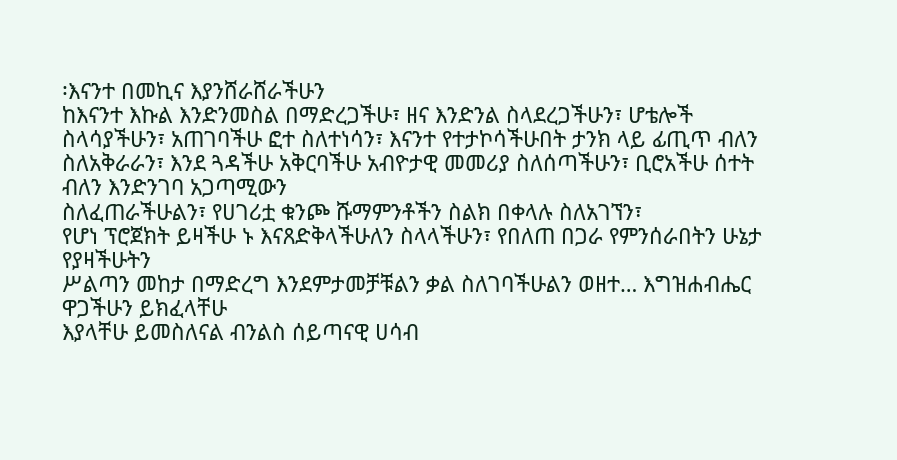፡እናንተ በመኪና እያንሸራሸራችሁን
ከእናንተ እኩል እንድንመስል በማድረጋችሁ፣ ዘና እንድንል ስላደረጋችሁን፣ ሆቴሎች ስላሳያችሁን፣ አጠገባችሁ ፎተ ስለተነሳን፣ እናንተ የተታኮሳችሁበት ታንክ ላይ ፊጢጥ ብለን ስለአቅራራን፣ እንደ ጓዳችሁ አቅርባችሁ አብዮታዊ መመሪያ ስለሰጣችሁን፣ ቢሮአችሁ ሰተት ብለን እንድንገባ አጋጣሚውን
ስለፈጠራችሁልን፣ የሀገሪቷ ቁንጮ ሹማምንቶችን ስልክ በቀላሉ ስለአገኘን፣
የሆነ ፕሮጀክት ይዛችሁ ኑ እናጸድቅላችሁለን ስላላችሁን፣ የበለጠ በጋራ የምንሰራበትን ሁኔታ የያዛችሁትን
ሥልጣን መከታ በማድረግ እንደምታመቻቹልን ቃል ስለገባችሁልን ወዘተ… እግዝሐብሔር ዋጋችሁን ይክፈላቸሁ
እያላቸሁ ይመስለናል ብንልስ ሰይጣናዊ ሀሳብ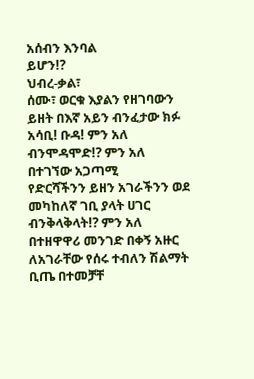አሰብን እንባል
ይሆን!?
ህብረ-ቃል፣
ሰሙ፣ ወርቁ እያልን የዘገባውን ይዘት በእኛ አይን ብንፈታው ክፉ አሳቢ! ቡዳ! ምን አለ ብንሞዳሞድ!? ምን አለ በተገኘው አጋጣሚ
የድርሻችንን ይዘን አገራችንን ወደ መካከለኛ ገቢ ያላት ሀገር ብንቅላቅላት!? ምን አለ በተዘዋዋሪ መንገድ በቀኝ አዙር
ለአገራቸው የሰሩ ተብለን ሽልማት ቢጤ በተመቻቸ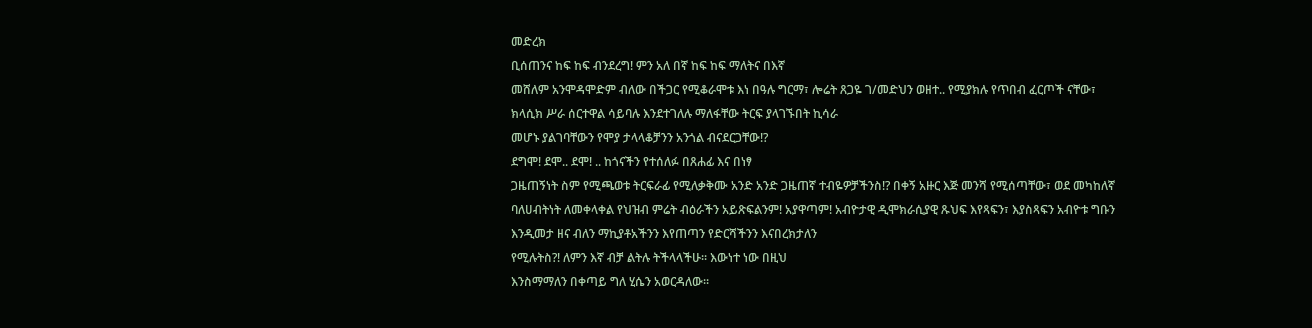መድረክ
ቢሰጠንና ከፍ ከፍ ብንደረግ! ምን አለ በኛ ከፍ ከፍ ማለትና በእኛ
መሸለም አንሞዳሞድም ብለው በችጋር የሚቆራሞቱ እነ በዓሉ ግርማ፣ ሎሬት ጸጋዬ ገ/መድህን ወዘተ.. የሚያክሉ የጥበብ ፈርጦች ናቸው፣
ክላሲክ ሥራ ሰርተዋል ሳይባሉ እንደተገለሉ ማለፋቸው ትርፍ ያላገኙበት ኪሳራ
መሆኑ ያልገባቸውን የሞያ ታላላቆቻንን አንጎል ብናደርጋቸው!?
ደግሞ! ደሞ.. ደሞ! .. ከጎናችን የተሰለፉ በጸሐፊ እና በነፃ
ጋዜጠኝነት ስም የሚጫወቱ ትርፍራፊ የሚለቃቅሙ አንድ አንድ ጋዜጠኛ ተብዬዎቻችንስ!? በቀኝ አዙር እጅ መንሻ የሚሰጣቸው፣ ወደ መካከለኛ
ባለሀብትነት ለመቀላቀል የህዝብ ምሬት ብዕራችን አይጽፍልንም! አያዋጣም! አብዮታዊ ዲሞክራሲያዊ ጹህፍ እየጻፍን፣ እያስጻፍን አብዮቱ ግቡን እንዲመታ ዘና ብለን ማኪያቶአችንን እየጠጣን የድርሻችንን እናበረክታለን
የሚሉትስ?! ለምን እኛ ብቻ ልትሉ ትችላላችሁ፡፡ እውነተ ነው በዚህ
እንስማማለን በቀጣይ ግለ ሂሴን አወርዳለው፡፡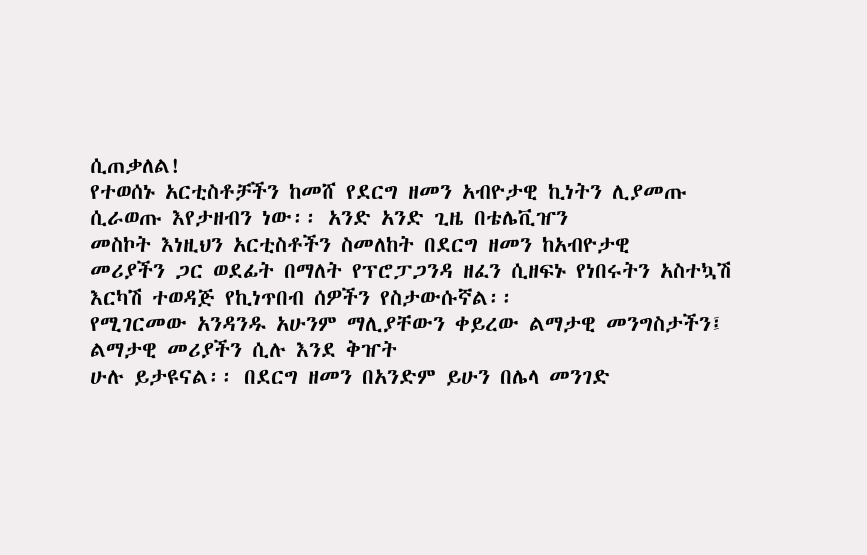ሲጠቃለል!
የተወሰኑ አርቲስቶቻችን ከመሸ የደርግ ዘመን አብዮታዊ ኪነትን ሊያመጡ ሲራወጡ እየታዘብን ነው፡፡ አንድ አንድ ጊዜ በቴሌቪዠን
መስኮት እነዚህን አርቲስቶችን ስመለከት በደርግ ዘመን ከአብዮታዊ
መሪያችን ጋር ወደፊት በማለት የፕሮፓጋንዳ ዘፈን ሲዘፍኑ የነበሩትን አስተኳሽ እርካሽ ተወዳጅ የኪነጥበብ ሰዎችን የስታውሱኛል፡፡
የሚገርመው አንዳንዱ አሁንም ማሊያቸውን ቀይረው ልማታዊ መንግስታችን፤
ልማታዊ መሪያችን ሲሉ እንደ ቅዠት
ሁሉ ይታዩናል፡፡ በደርግ ዘመን በአንድም ይሁን በሌላ መንገድ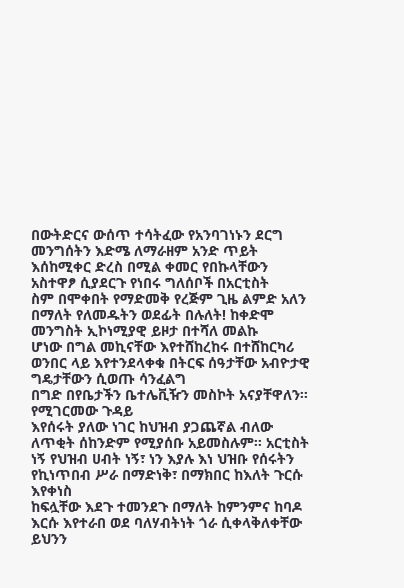በውትድርና ውሰጥ ተሳትፈው የአንባገነኑን ደርግ
መንግሰትን እድሜ ለማራዘም አንድ ጥይት እሰከሚቀር ድረስ በሚል ቀመር የበኩላቸውን አስተዋፆ ሲያደርጉ የነበሩ ግለሰቦች በአርቲስት
ስም በሞቀበት የማድመቅ የረጅም ጊዜ ልምድ አለን በማለት የለመዱትን ወደፊት በሉለት! ከቀድሞ መንግስት ኢኮነሚያዊ ይዞታ በተሻለ መልኩ
ሆነው በግል መኪናቸው እየተሸከረከሩ በተሸከርካሪ ወንበር ላይ እየተንደላቀቁ በትርፍ ሰዓታቸው አብዮታዊ ግዴታቸውን ሲወጡ ሳንፈልግ
በግድ በየቤታችን ቤተሌቪዥን መስኮት አናያቸዋለን፡፡ የሚገርመው ጉዳይ
እየሰሩት ያለው ነገር ከህዝብ ያጋጨኛል ብለው ለጥቂት ሰከንድም የሚያሰቡ አይመስሉም፡፡ አርቲስት ነኝ የህዝብ ሀብት ነኝ፣ ነን እያሉ እነ ህዝቡ የሰሩትን የኪነጥበብ ሥራ በማድነቅ፣ በማክበር ከእለት ጉርሱ እየቀነስ
ከፍሏቸው እደጉ ተመንደጉ በማለት ከምንምና ከባዶ እርሱ እየተራበ ወደ ባለሃብትነት ጎራ ሲቀላቅለቀቸው ይህንን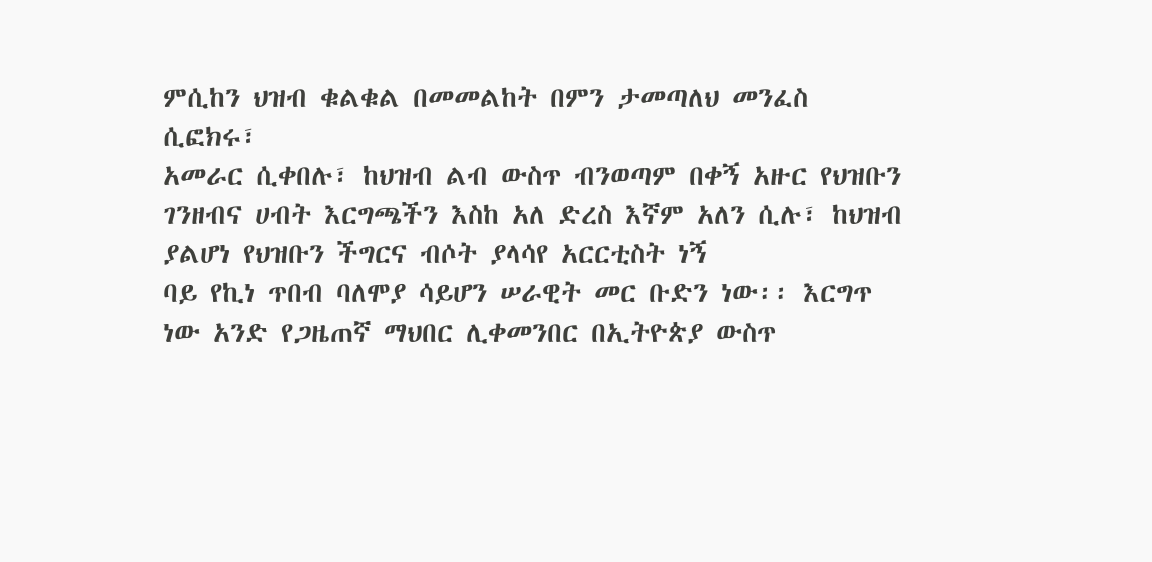ምሲከን ህዝብ ቁልቁል በመመልከት በምን ታመጣለህ መንፈስ ሲፎክሩ፣
አመራር ሲቀበሉ፣ ከህዝብ ልብ ውስጥ ብንወጣም በቀኝ አዙር የህዝቡን ገንዘብና ሀብት እርግጫችን እስከ አለ ድረስ እኛም አለን ሲሉ፣ ከህዝብ ያልሆነ የህዝቡን ችግርና ብሶት ያላሳየ አርርቲስት ነኝ
ባይ የኪነ ጥበብ ባለሞያ ሳይሆን ሠራዊት መር ቡድን ነው፡፡ እርግጥ
ነው አንድ የጋዜጠኛ ማህበር ሊቀመንበር በኢትዮጵያ ውስጥ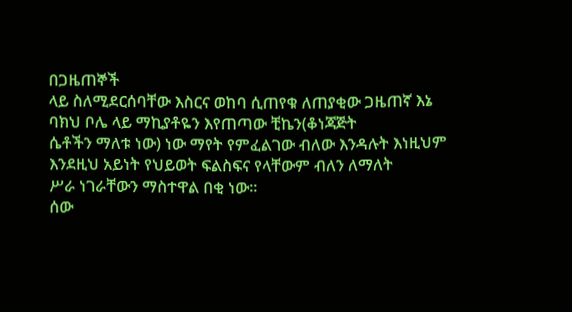በጋዜጠኞች
ላይ ስለሚደርሰባቸው እስርና ወከባ ሲጠየቁ ለጠያቂው ጋዜጠኛ እኔ ባክህ ቦሌ ላይ ማኪያቶዬን እየጠጣው ቺኬን(ቆነጃጅት
ሴቶችን ማለቱ ነው) ነው ማየት የምፈልገው ብለው እንዳሉት እነዚህም እንደዚህ አይነት የህይወት ፍልስፍና የላቸውም ብለን ለማለት
ሥራ ነገራቸውን ማስተዋል በቂ ነው፡፡
ሰው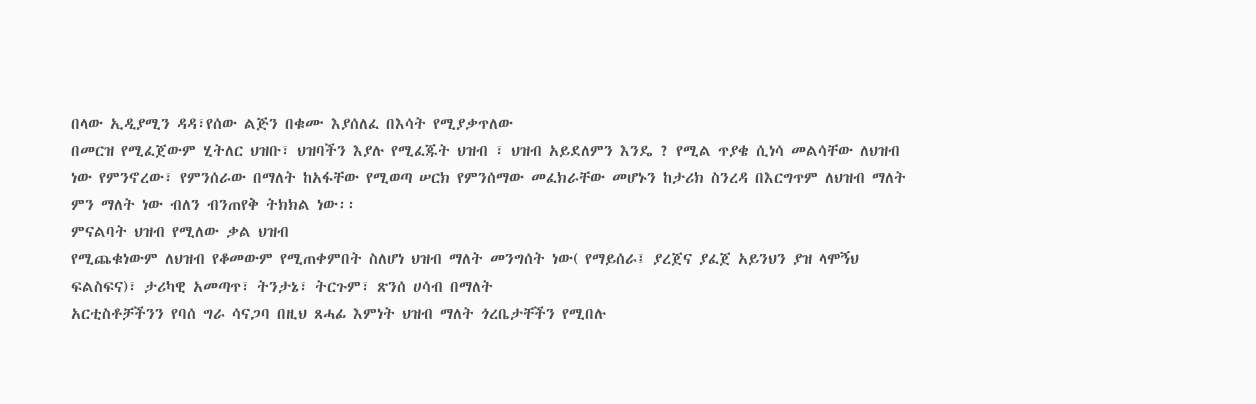በላው ኢዲያሚን ዳዳ፣የሰው ልጅን በቁሙ እያሰለፈ በእሳት የሚያቃጥለው
በመርዝ የሚፈጀውም ሂትለር ህዝቡ፣ ህዝባችን እያሉ የሚፈጁት ህዝብ ፣ ህዝብ አይደለምን እንዴ ? የሚል ጥያቄ ሲነሳ መልሳቸው ለህዝብ
ነው የምንኖረው፣ የምንሰራው በማለት ከአፋቸው የሚወጣ ሠርክ የምንሰማው መፈክራቸው መሆኑን ከታሪክ ስንረዳ በእርግጥም ለህዝብ ማለት
ምን ማለት ነው ብለን ብንጠየቅ ትክክል ነው፡፡
ምናልባት ህዝብ የሚለው ቃል ህዝብ
የሚጨቁነውም ለህዝብ የቆመውም የሚጠቀምበት ስለሆነ ህዝብ ማለት መንግሰት ነው( የማይሰራ፤ ያረጀና ያፈጀ አይንህን ያዝ ላሞኝህ
ፍልስፍና)፣ ታሪካዊ አመጣጥ፣ ትንታኔ፣ ትርጉም፣ ጽንሰ ሀሳብ በማለት
አርቲስቶቻችንን የባሰ ግራ ሳናጋባ በዚህ ጸሓፊ እምነት ህዝብ ማለት ጎረቤታቸችን የሚበሉ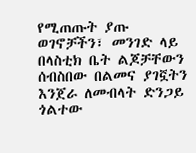የሚጠጡት ያጡ
ወገኖቻችን፣ መንገድ ላይ በላስቲክ ቤት ልጆቻቸውን ሰብስበው በልመና ያገኟትን እንጀራ ለመብላት ድንጋይ ጎልተው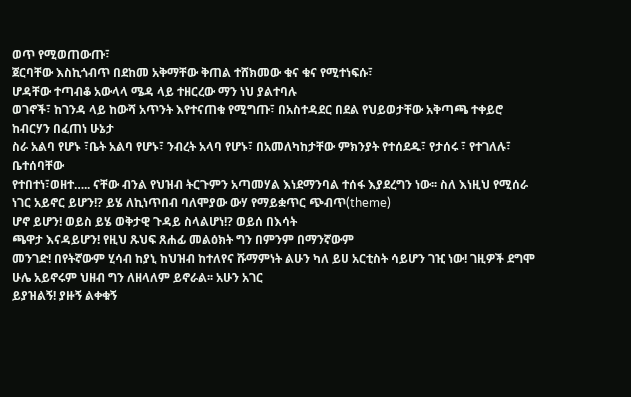ወጥ የሚወጠውጡ፣
ጀርባቸው እስኪጎብጥ በደከመ አቅማቸው ቅጠል ተሸክመው ቁና ቁና የሚተነፍሱ፣
ሆዳቸው ተጣብቆ አውላላ ሜዳ ላይ ተዘርረው ማን ነህ ያልተባሉ
ወገኖች፣ ከገንዳ ላይ ከውሻ አጥንት እየተናጠቁ የሚግጡ፣ በአስተዳደር በደል የህይወታቸው አቅጣጫ ተቀይሮ ከብርሃን በፈጠነ ሁኔታ
ስራ አልባ የሆኑ ፣ቤት አልባ የሆኑ፣ ንብረት አላባ የሆኑ፣ በአመለካከታቸው ምክንያት የተሰደዱ፣ የታሰሩ ፣ የተገለሉ፣ ቤተሰባቸው
የተበተነ፣ወዘተ….. ናቸው ብንል የህዝብ ትርጉምን አጣመሃል እነደማንባል ተሰፋ እያደረግን ነው፡፡ ስለ እነዚህ የሚሰራ ነገር አይኖር ይሆን!? ይሄ ለኪነጥበብ ባለሞያው ውሃ የማይቋጥር ጭብጥ(theme)
ሆኖ ይሆን! ወይስ ይሄ ወቅታዊ ጉዳይ ስላልሆነ!? ወይሰ በእሳት
ጫዋታ እናዳይሆን! የዚህ ጹህፍ ጸሐፊ መልዕክት ግን በምንም በማንኛውም
መንገድ! በየትኛውም ሂሳብ ከያኒ ከህዝብ ከተለየና ሹማምነት ልሁን ካለ ይሀ አርቲስት ሳይሆን ገዢ ነው! ገዚዎች ደግሞ ሁሌ አይኖሩም ህዘብ ግን ለዘላለም ይኖራል፡፡ አሁን አገር
ይያዝልኝ! ያዙኝ ልቀቁኝ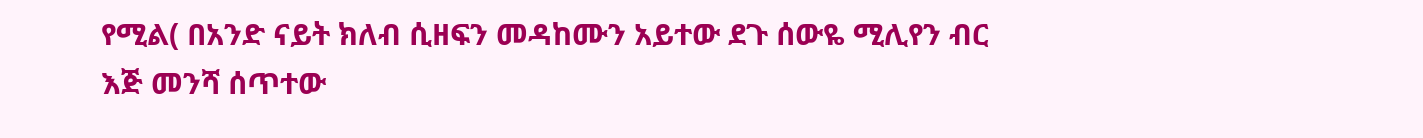የሚል( በአንድ ናይት ክለብ ሲዘፍን መዳከሙን አይተው ደጉ ሰውዬ ሚሊየን ብር እጅ መንሻ ሰጥተው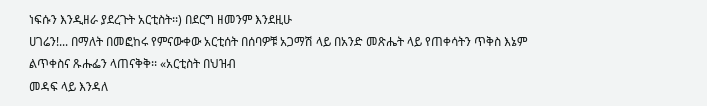ነፍሱን እንዲዘራ ያደረጉት አርቲስት፡፡) በደርግ ዘመንም እንደዚሁ
ሀገሬን!... በማለት በመፎከሩ የምናውቀው አርቲሰት በሰባዎቹ አጋማሽ ላይ በአንድ መጽሔት ላይ የጠቀሳትን ጥቅስ እኔም ልጥቀስና ጹሑፌን ላጠናቅቅ፡፡ «አርቲስት በህዝብ
መዳፍ ላይ እንዳለ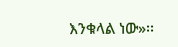እንቁላል ነው»፡፡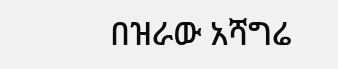በዝራው አሻግሬ